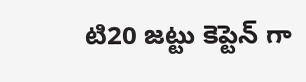టి20 జ‌ట్టు కెప్టెన్ గా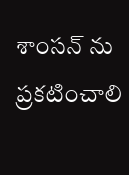శాంస‌న్ ను ప్ర‌క‌టించాలి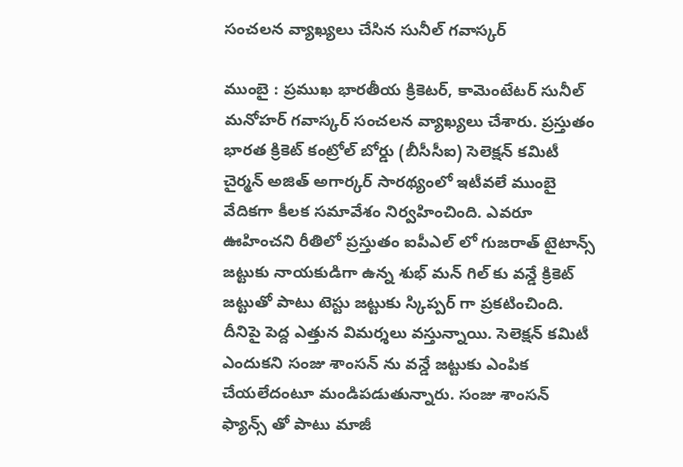సంచ‌ల‌న వ్యాఖ్య‌లు చేసిన సునీల్ గ‌వాస్క‌ర్

ముంబై : ప్ర‌ముఖ భార‌తీయ క్రికెట‌ర్, కామెంటేట‌ర్ సునీల్ మ‌నోహ‌ర్ గ‌వాస్క‌ర్ సంచ‌ల‌న వ్యాఖ్య‌లు చేశారు. ప్ర‌స్తుతం భార‌త క్రికెట్ కంట్రోల్ బోర్డు (బీసీసీఐ) సెలెక్ష‌న్ క‌మిటీ చైర్మ‌న్ అజిత్ అగార్క‌ర్ సార‌థ్యంలో ఇటీవ‌లే ముంబై వేదిక‌గా కీల‌క స‌మావేశం నిర్వ‌హించింది. ఎవ‌రూ ఊహించ‌ని రీతిలో ప్ర‌స్తుతం ఐపీఎల్ లో గుజ‌రాత్ టైటాన్స్ జ‌ట్టుకు నాయ‌కుడిగా ఉన్న శుభ్ మ‌న్ గిల్ కు వ‌న్డే క్రికెట్ జ‌ట్టుతో పాటు టెస్టు జ‌ట్టుకు స్కిప్ప‌ర్ గా ప్ర‌క‌టించింది. దీనిపై పెద్ద ఎత్తున విమ‌ర్శ‌లు వ‌స్తున్నాయి. సెలెక్ష‌న్ క‌మిటీ ఎందుక‌ని సంజు శాంస‌న్ ను వ‌న్డే జ‌ట్టుకు ఎంపిక చేయ‌లేదంటూ మండిప‌డుతున్నారు. సంజు శాంస‌న్ ఫ్యాన్స్ తో పాటు మాజీ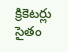క్రికెట‌ర్లు సైతం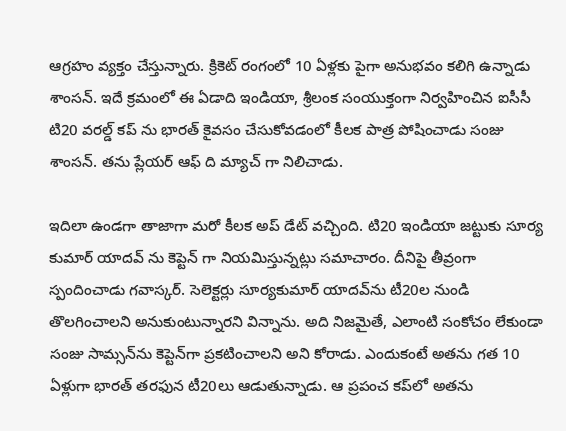ఆగ్ర‌హం వ్య‌క్తం చేస్తున్నారు. క్రికెట్ రంగంలో 10 ఏళ్ల‌కు పైగా అనుభవం క‌లిగి ఉన్నాడు శాంస‌న్. ఇదే క్ర‌మంలో ఈ ఏడాది ఇండియా, శ్రీ‌లంక సంయుక్తంగా నిర్వ‌హించిన ఐసీసీ టి20 వ‌ర‌ల్డ్ క‌ప్ ను భార‌త్ కైవ‌సం చేసుకోవ‌డంలో కీల‌క పాత్ర పోషించాడు సంజు శాంస‌న్. త‌ను ప్లేయ‌ర్ ఆఫ్ ది మ్యాచ్ గా నిలిచాడు.

ఇదిలా ఉండ‌గా తాజాగా మ‌రో కీల‌క అప్ డేట్ వ‌చ్చింది. టి20 ఇండియా జ‌ట్టుకు సూర్య కుమార్ యాద‌వ్ ను కెప్టెన్ గా నియ‌మిస్తున్న‌ట్లు స‌మాచారం. దీనిపై తీవ్రంగా స్పందించాడు గ‌వాస్క‌ర్. సెలెక్టర్లు సూర్యకుమార్ యాదవ్‌ను టీ20ల నుండి తొలగించాలని అనుకుంటున్నారని విన్నాను. అది నిజమైతే, ఎలాంటి సంకోచం లేకుండా సంజు సామ్సన్‌ను కెప్టెన్‌గా ప్రకటించాలని అని కోరాడు. ఎందుకంటే అతను గత 10 ఏళ్లుగా భారత్ తరఫున టీ20లు ఆడుతున్నాడు. ఆ ప్రపంచ కప్‌లో అతను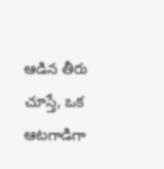ఆడిన తీరు చూస్తే, ఒక ఆటగాడిగా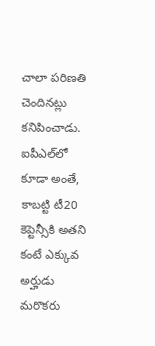చాలా పరిణతి చెందినట్లు కనిపించాడు. ఐపీఎల్‌లో కూడా అంతే, కాబట్టి టీ20 కెప్టెన్సీకి అతని కంటే ఎక్కువ అర్హుడు మరొకరు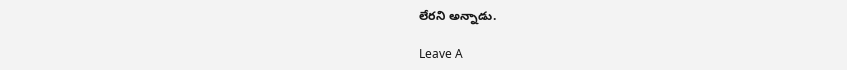లేరని అన్నాడు.

Leave A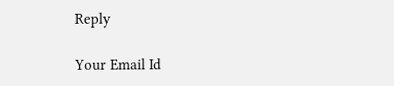Reply

Your Email Id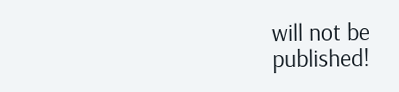will not be published!